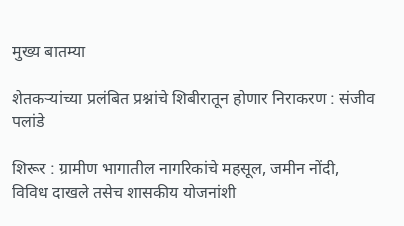मुख्य बातम्या

शेतकऱ्यांच्या प्रलंबित प्रश्नांचे शिबीरातून होणार निराकरण : संजीव पलांडे

शिरूर : ग्रामीण भागातील नागरिकांचे महसूल, जमीन नोंदी, विविध दाखले तसेच शासकीय योजनांशी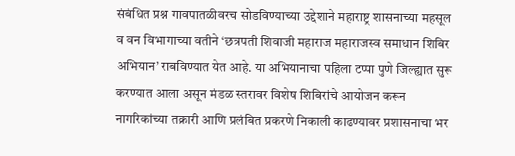संबंधित प्रश्न गावपातळीवरच सोडविण्याच्या उद्देशाने महाराष्ट्र शासनाच्या महसूल व वन विभागाच्या वतीने ‘छत्रपती शिवाजी महाराज महाराजस्व समाधान शिबिर अभियान’ राबविण्यात येत आहे. या अभियानाचा पहिला टप्पा पुणे जिल्ह्यात सुरू करण्यात आला असून मंडळ स्तरावर विशेष शिबिरांचे आयोजन करून नागरिकांच्या तक्रारी आणि प्रलंबित प्रकरणे निकाली काढण्यावर प्रशासनाचा भर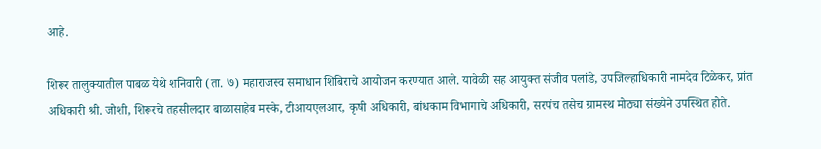आहे.

शिरूर तालुक्यातील पाबळ येथे शनिवारी (ता. ७) महाराजस्व समाधान शिबिराचे आयोजन करण्यात आले. यावेळी सह आयुक्त संजीव पलांडे, उपजिल्हाधिकारी नामदेव टिळेकर, प्रांत अधिकारी श्री. जोशी, शिरूरचे तहसीलदार बाळासाहेब मस्के, टीआयएलआर, कृषी अधिकारी, बांधकाम विभागाचे अधिकारी, सरपंच तसेच ग्रामस्थ मोठ्या संख्येने उपस्थित होते.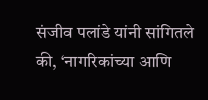संजीव पलांडे यांनी सांगितले की, ‘नागरिकांच्या आणि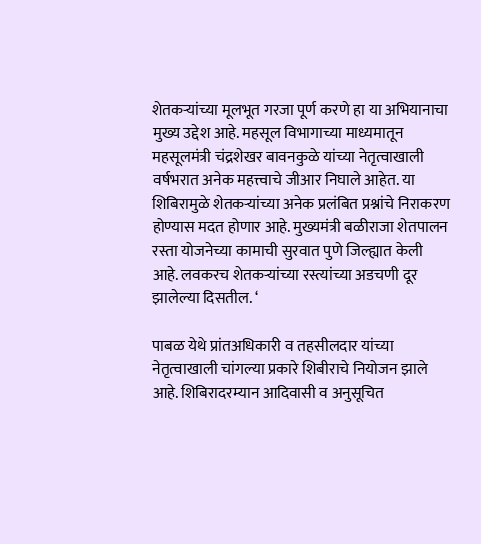शेतकऱ्यांच्या मूलभूत गरजा पूर्ण करणे हा या अभियानाचा मुख्य उद्देश आहे. महसूल विभागाच्या माध्यमातून महसूलमंत्री चंद्रशेखर बावनकुळे यांच्या नेतृत्वाखाली वर्षभरात अनेक महत्त्वाचे जीआर निघाले आहेत. या शिबिरामुळे शेतकऱ्यांच्या अनेक प्रलंबित प्रश्नांचे निराकरण होण्यास मदत होणार आहे. मुख्यमंत्री बळीराजा शेतपालन रस्ता योजनेच्या कामाची सुरवात पुणे जिल्ह्यात केली आहे. लवकरच शेतकऱ्यांच्या रस्त्यांच्या अडचणी दूर झालेल्या दिसतील. ‘

पाबळ येथे प्रांतअधिकारी व तहसीलदार यांच्या नेतृत्वाखाली चांगल्या प्रकारे शिबीराचे नियोजन झाले आहे. शिबिरादरम्यान आदिवासी व अनुसूचित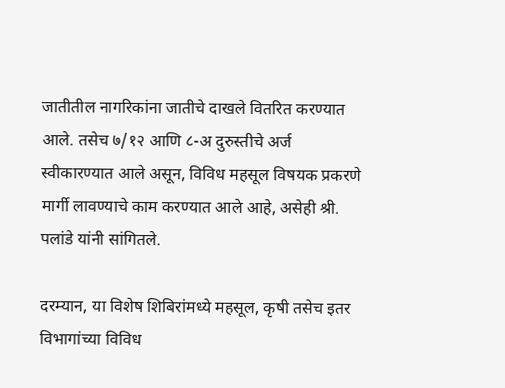जातीतील नागरिकांना जातीचे दाखले वितरित करण्यात आले. तसेच ७/१२ आणि ८-अ दुरुस्तीचे अर्ज स्वीकारण्यात आले असून, विविध महसूल विषयक प्रकरणे मार्गी लावण्याचे काम करण्यात आले आहे, असेही श्री. पलांडे यांनी सांगितले.

दरम्यान, या विशेष शिबिरांमध्ये महसूल, कृषी तसेच इतर विभागांच्या विविध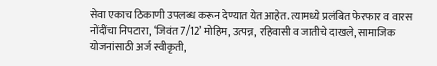सेवा एकाच ठिकाणी उपलब्ध करून देण्यात येत आहेत. त्यामध्ये प्रलंबित फेरफार व वारस नोंदींचा निपटारा, ‘जिवंत 7/12’ मोहिम, उत्पन्न, रहिवासी व जातीचे दाखले, सामाजिक योजनांसाठी अर्ज स्वीकृती,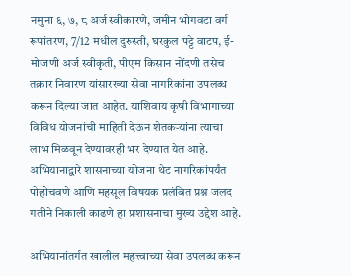नमुना ६, ७, ८ अर्ज स्वीकारणे, जमीन भोगवटा वर्ग रूपांतरण, 7/12 मधील दुरुस्ती, घरकुल पट्टे वाटप, ई-मोजणी अर्ज स्वीकृती, पीएम किसान नोंदणी तसेच तक्रार निवारण यांसारख्या सेवा नागरिकांना उपलब्ध करून दिल्या जात आहेत. याशिवाय कृषी विभागाच्या विविध योजनांची माहिती देऊन शेतकऱ्यांना त्याचा लाभ मिळवून देण्यावरही भर देण्यात येत आहे. अभियानाद्वारे शासनाच्या योजना थेट नागरिकांपर्यंत पोहोचवणे आणि महसूल विषयक प्रलंबित प्रश्न जलद गतीने निकाली काढणे हा प्रशासनाचा मुख्य उद्देश आहे.

अभियानांतर्गत खालील महत्त्वाच्या सेवा उपलब्ध करून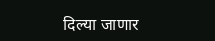दिल्या जाणार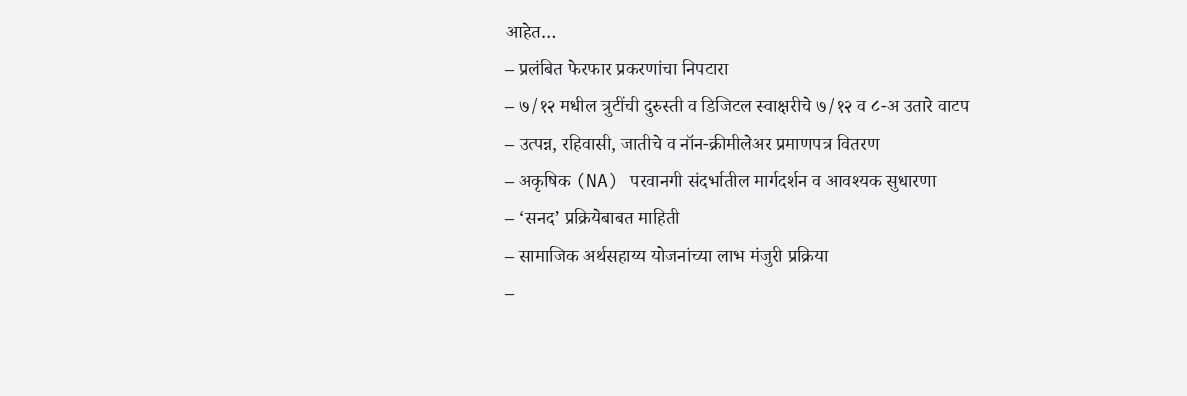आहेत…
– प्रलंबित फेरफार प्रकरणांचा निपटारा
– ७/१२ मधील त्रुटींची दुरुस्ती व डिजिटल स्वाक्षरीचे ७/१२ व ८-अ उतारे वाटप
– उत्पन्न, रहिवासी, जातीचे व नॉन-क्रीमीलेअर प्रमाणपत्र वितरण
– अकृषिक (NA) परवानगी संदर्भातील मार्गदर्शन व आवश्यक सुधारणा
– ‘सनद’ प्रक्रियेबाबत माहिती
– सामाजिक अर्थसहाय्य योजनांच्या लाभ मंजुरी प्रक्रिया
–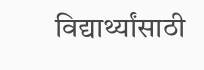विद्यार्थ्यांसाठी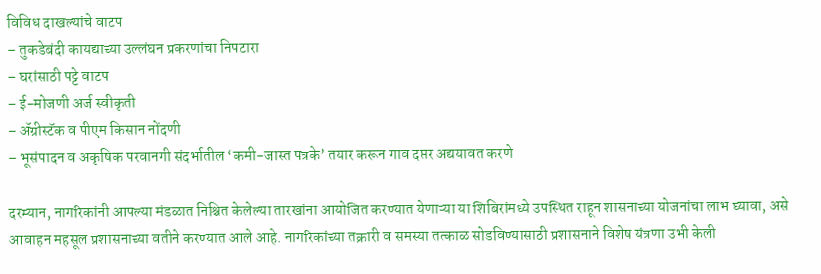विविध दाखल्यांचे वाटप
– तुकडेबंदी कायद्याच्या उल्लंघन प्रकरणांचा निपटारा
– घरांसाठी पट्टे वाटप
– ई-मोजणी अर्ज स्वीकृती
– ॲग्रीस्टॅक व पीएम किसान नोंदणी
– भूसंपादन व अकृषिक परवानगी संदर्भातील ‘कमी-जास्त पत्रके’ तयार करून गाव दप्तर अद्ययावत करणे

दरम्यान, नागरिकांनी आपल्या मंडळात निश्चित केलेल्या तारखांना आयोजित करण्यात येणाऱ्या या शिबिरांमध्ये उपस्थित राहून शासनाच्या योजनांचा लाभ घ्यावा, असे आवाहन महसूल प्रशासनाच्या वतीने करण्यात आले आहे. नागरिकांच्या तक्रारी व समस्या तत्काळ सोडविण्यासाठी प्रशासनाने विशेष यंत्रणा उभी केली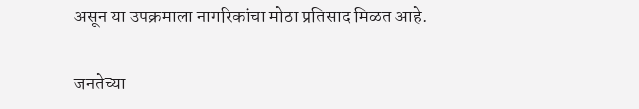असून या उपक्रमाला नागरिकांचा मोठा प्रतिसाद मिळत आहे.

जनतेच्या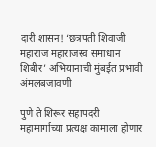दारी शासन! ‘छत्रपती शिवाजी महाराज महाराजस्व समाधान शिबीर’ अभियानाची मुंबईत प्रभावी अंमलबजावणी

पुणे ते शिरूर सहापदरी महामार्गाच्या प्रत्यक्ष कामाला होणार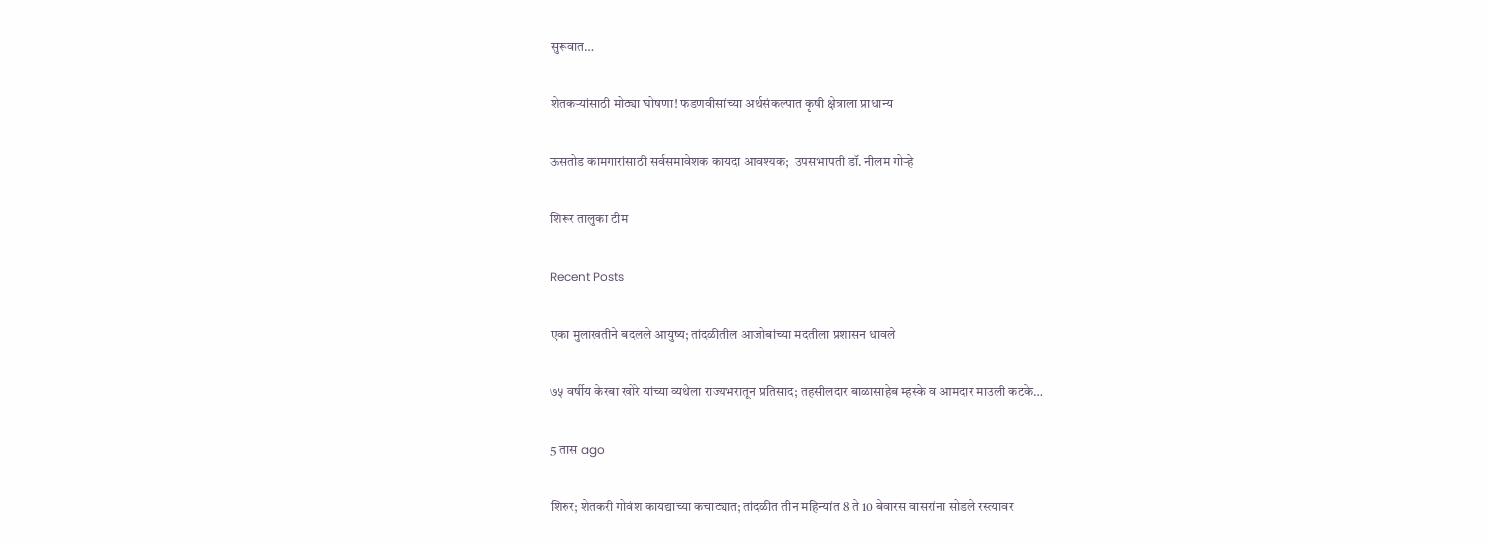सुरूवात…

शेतकऱ्यांसाठी मोठ्या घोषणा! फडणवीसांच्या अर्थसंकल्पात कृषी क्षेत्राला प्राधान्य

ऊसतोड कामगारांसाठी सर्वसमावेशक कायदा आवश्यक;  उपसभापती डॉ. नीलम गोऱ्हे

शिरूर तालुका टीम

Recent Posts

एका मुलाखतीने बदलले आयुष्य; तांदळीतील आजोबांच्या मदतीला प्रशासन धावले

७५ वर्षीय केरबा खोरे यांच्या व्यथेला राज्यभरातून प्रतिसाद; तहसीलदार बाळासाहेब म्हस्के व आमदार माउली कटके…

5 तास ago

शिरुर; शेतकरी गोवंश कायद्याच्या कचाट्यात; तांदळीत तीन महिन्यांत 8 ते 10 बेवारस वासरांना सोडले रस्त्यावर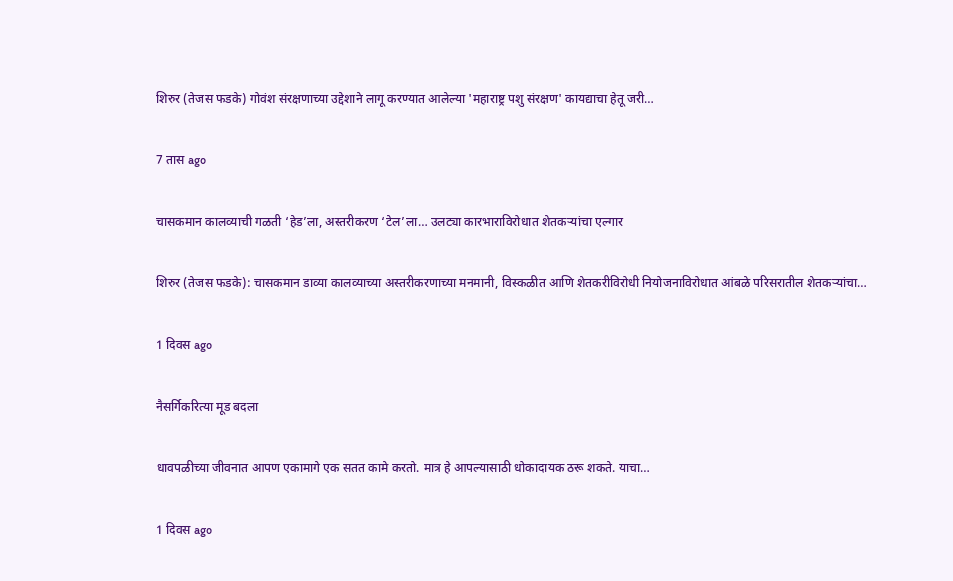शिरुर (तेजस फडके) गोवंश संरक्षणाच्या उद्देशाने लागू करण्यात आलेल्या 'महाराष्ट्र पशु संरक्षण' कायद्याचा हेतू जरी…

7 तास ago

चासकमान कालव्याची गळती ‘हेड’ला, अस्तरीकरण ‘टेल’ला… उलट्या कारभाराविरोधात शेतकऱ्यांचा एल्गार

शिरुर (तेजस फडके): चासकमान डाव्या कालव्याच्या अस्तरीकरणाच्या मनमानी, विस्कळीत आणि शेतकरीविरोधी नियोजनाविरोधात आंबळे परिसरातील शेतकऱ्यांचा…

1 दिवस ago

नैसर्गिकरित्या मूड बदला

धावपळीच्या जीवनात आपण एकामागे एक सतत कामे करतो. मात्र हे आपल्यासाठी धोकादायक ठरू शकते. याचा…

1 दिवस ago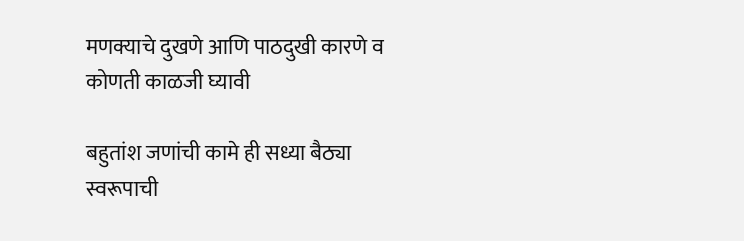मणक्याचे दुखणे आणि पाठदुखी कारणे व कोणती काळजी घ्यावी

बहुतांश जणांची कामे ही सध्या बैठ्या स्वरूपाची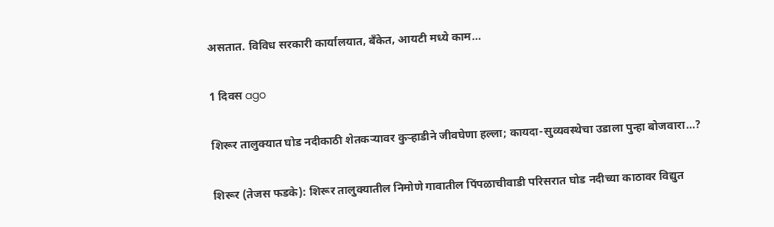असतात. विविध सरकारी कार्यालयात, बँकेत, आयटी मध्ये काम…

1 दिवस ago

शिरूर तालुक्यात घोड नदीकाठी शेतकऱ्यावर कुऱ्हाडीने जीवघेणा हल्ला; कायदा-सुव्यवस्थेचा उडाला पुन्हा बोजवारा…?

शिरूर (तेजस फडके): शिरूर तालुक्यातील निमोणे गावातील पिंपळाचीवाडी परिसरात घोड नदीच्या काठावर विद्युत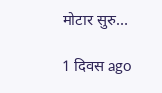मोटार सुरु…

1 दिवस ago